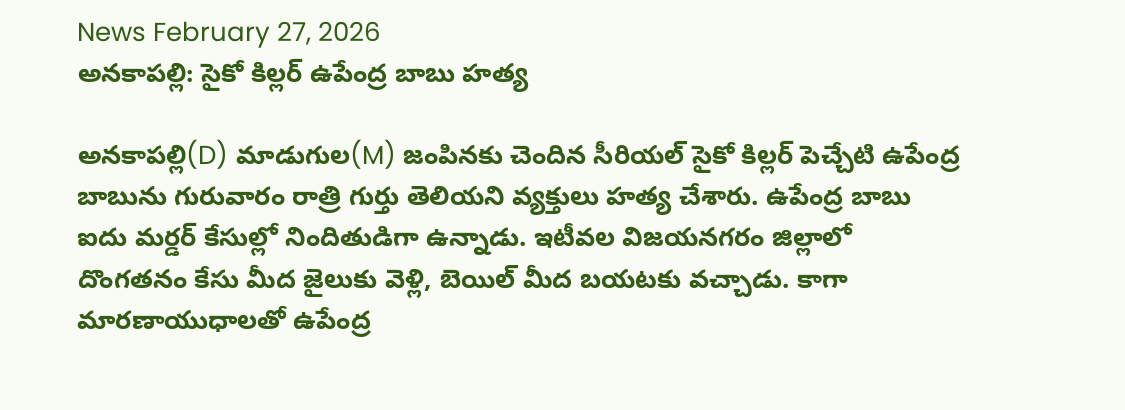News February 27, 2026
అనకాపల్లి: సైకో కిల్లర్ ఉపేంద్ర బాబు హత్య

అనకాపల్లి(D) మాడుగుల(M) జంపినకు చెందిన సీరియల్ సైకో కిల్లర్ పెచ్చేటి ఉపేంద్ర బాబును గురువారం రాత్రి గుర్తు తెలియని వ్యక్తులు హత్య చేశారు. ఉపేంద్ర బాబు ఐదు మర్డర్ కేసుల్లో నిందితుడిగా ఉన్నాడు. ఇటీవల విజయనగరం జిల్లాలో దొంగతనం కేసు మీద జైలుకు వెళ్లి, బెయిల్ మీద బయటకు వచ్చాడు. కాగా మారణాయుధాలతో ఉపేంద్ర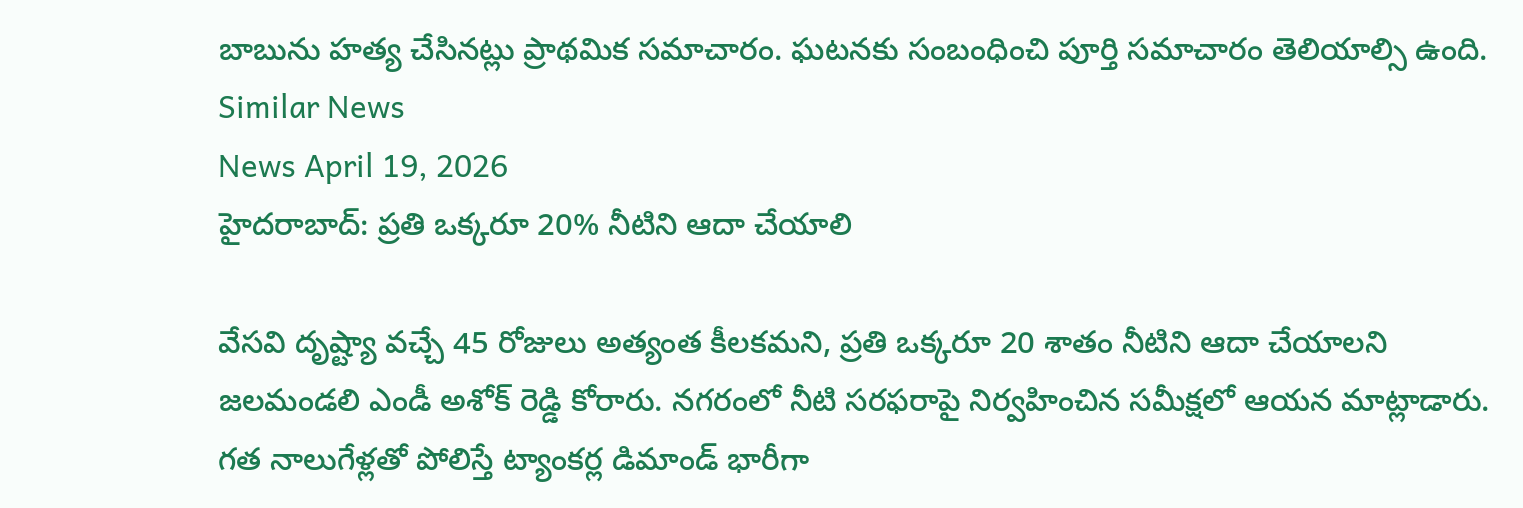బాబును హత్య చేసినట్లు ప్రాథమిక సమాచారం. ఘటనకు సంబంధించి పూర్తి సమాచారం తెలియాల్సి ఉంది.
Similar News
News April 19, 2026
హైదరాబాద్: ప్రతి ఒక్కరూ 20% నీటిని ఆదా చేయాలి

వేసవి దృష్ట్యా వచ్చే 45 రోజులు అత్యంత కీలకమని, ప్రతి ఒక్కరూ 20 శాతం నీటిని ఆదా చేయాలని జలమండలి ఎండీ అశోక్ రెడ్డి కోరారు. నగరంలో నీటి సరఫరాపై నిర్వహించిన సమీక్షలో ఆయన మాట్లాడారు. గత నాలుగేళ్లతో పోలిస్తే ట్యాంకర్ల డిమాండ్ భారీగా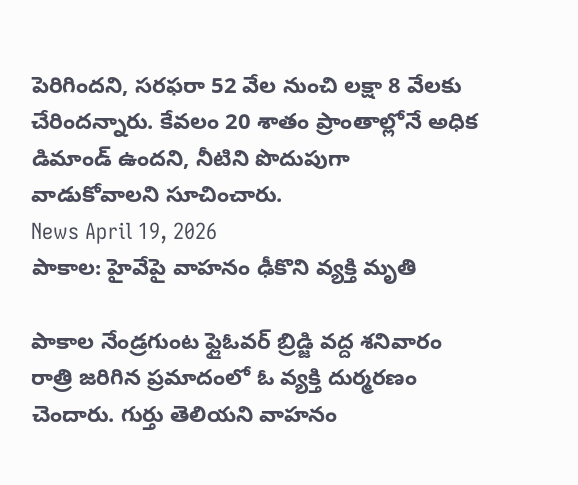పెరిగిందని, సరఫరా 52 వేల నుంచి లక్షా 8 వేలకు చేరిందన్నారు. కేవలం 20 శాతం ప్రాంతాల్లోనే అధిక డిమాండ్ ఉందని, నీటిని పొదుపుగా వాడుకోవాలని సూచించారు.
News April 19, 2026
పాకాల: హైవేపై వాహనం ఢీకొని వ్యక్తి మృతి

పాకాల నేండ్రగుంట ఫ్లైఓవర్ బ్రిడ్జి వద్ద శనివారం రాత్రి జరిగిన ప్రమాదంలో ఓ వ్యక్తి దుర్మరణం చెందారు. గుర్తు తెలియని వాహనం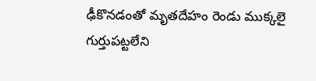ఢీకొనడంతో మృతదేహం రెండు ముక్కలై గుర్తుపట్టలేని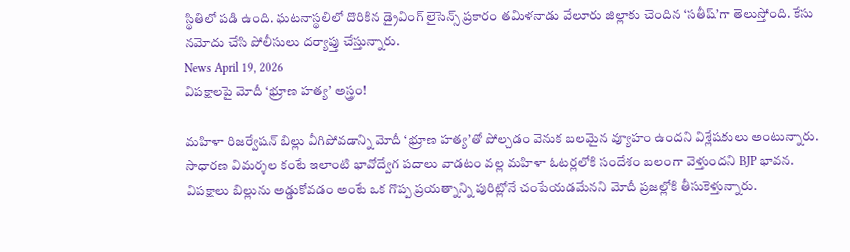స్థితిలో పడి ఉంది. ఘటనాస్థలిలో దొరికిన డ్రైవింగ్ లైసెన్స్ ప్రకారం తమిళనాడు వేలూరు జిల్లాకు చెందిన ‘సతీష్’గా తెలుస్తోంది. కేసు నమోదు చేసి పోలీసులు దర్యాప్తు చేస్తున్నారు.
News April 19, 2026
విపక్షాలపై మోదీ ‘భ్రూణ హత్య’ అస్త్రం!

మహిళా రిజర్వేషన్ బిల్లు వీగిపోవడాన్ని మోదీ ‘భ్రూణ హత్య’తో పోల్చడం వెనుక బలమైన వ్యూహం ఉందని విశ్లేషకులు అంటున్నారు. సాధారణ విమర్శల కంటే ఇలాంటి భావోద్వేగ పదాలు వాడటం వల్ల మహిళా ఓటర్లలోకి సందేశం బలంగా వెళ్తుందని BJP భావన. విపక్షాలు బిల్లును అడ్డుకోవడం అంటే ఒక గొప్ప ప్రయత్నాన్ని పురిట్లోనే చంపేయడమేనని మోదీ ప్రజల్లోకి తీసుకెళ్తున్నారు.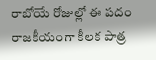రాబోయే రోజుల్లో ఈ పదం రాజకీయంగా కీలక పాత్ర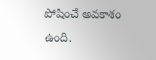పోషించే అవకాశం ఉంది.